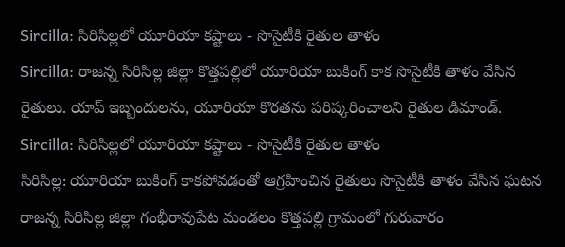Sircilla: సిరిసిల్లలో యూరియా కష్టాలు - సొసైటీకి రైతుల తాళం
Sircilla: రాజన్న సిరిసిల్ల జిల్లా కొత్తపల్లిలో యూరియా బుకింగ్ కాక సొసైటీకి తాళం వేసిన రైతులు. యాప్ ఇబ్బందులను, యూరియా కొరతను పరిష్కరించాలని రైతుల డిమాండ్.
Sircilla: సిరిసిల్లలో యూరియా కష్టాలు - సొసైటీకి రైతుల తాళం
సిరిసిల్ల: యూరియా బుకింగ్ కాకపోవడంతో ఆగ్రహించిన రైతులు సొసైటీకి తాళం వేసిన ఘటన రాజన్న సిరిసిల్ల జిల్లా గంభీరావుపేట మండలం కొత్తపల్లి గ్రామంలో గురువారం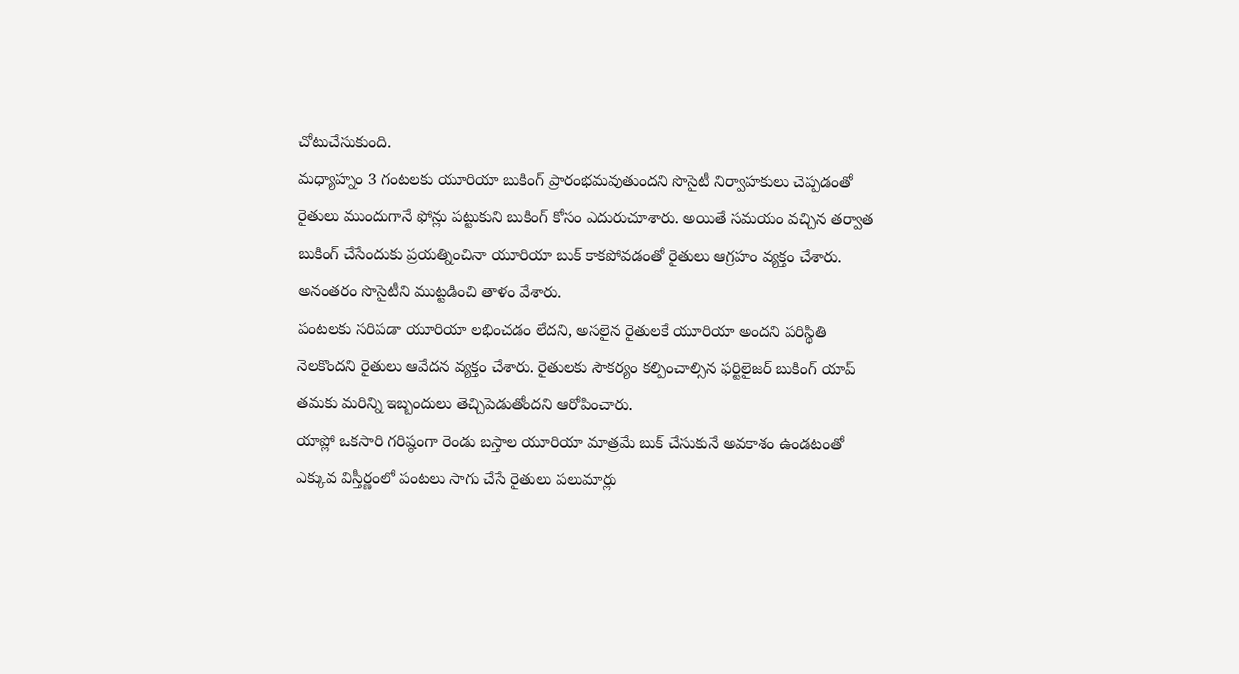చోటుచేసుకుంది.
మధ్యాహ్నం 3 గంటలకు యూరియా బుకింగ్ ప్రారంభమవుతుందని సొసైటీ నిర్వాహకులు చెప్పడంతో రైతులు ముందుగానే ఫోన్లు పట్టుకుని బుకింగ్ కోసం ఎదురుచూశారు. అయితే సమయం వచ్చిన తర్వాత బుకింగ్ చేసేందుకు ప్రయత్నించినా యూరియా బుక్ కాకపోవడంతో రైతులు ఆగ్రహం వ్యక్తం చేశారు. అనంతరం సొసైటీని ముట్టడించి తాళం వేశారు.
పంటలకు సరిపడా యూరియా లభించడం లేదని, అసలైన రైతులకే యూరియా అందని పరిస్థితి నెలకొందని రైతులు ఆవేదన వ్యక్తం చేశారు. రైతులకు సౌకర్యం కల్పించాల్సిన ఫర్టిలైజర్ బుకింగ్ యాప్ తమకు మరిన్ని ఇబ్బందులు తెచ్చిపెడుతోందని ఆరోపించారు.
యాప్లో ఒకసారి గరిష్ఠంగా రెండు బస్తాల యూరియా మాత్రమే బుక్ చేసుకునే అవకాశం ఉండటంతో ఎక్కువ విస్తీర్ణంలో పంటలు సాగు చేసే రైతులు పలుమార్లు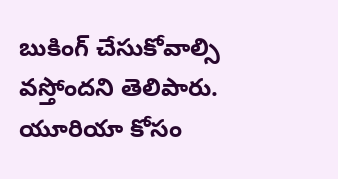బుకింగ్ చేసుకోవాల్సి వస్తోందని తెలిపారు. యూరియా కోసం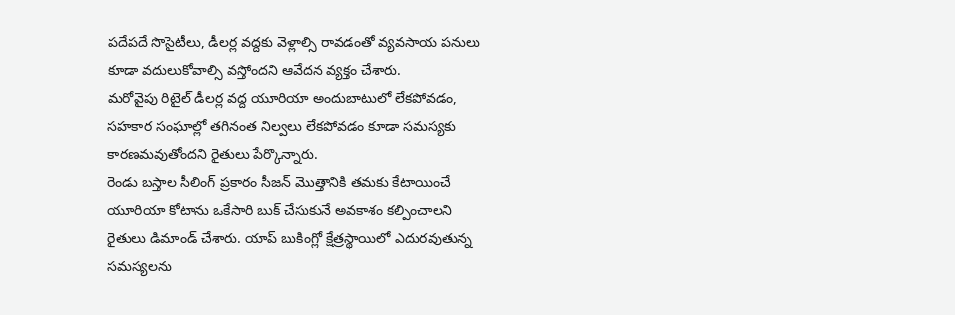పదేపదే సొసైటీలు, డీలర్ల వద్దకు వెళ్లాల్సి రావడంతో వ్యవసాయ పనులు కూడా వదులుకోవాల్సి వస్తోందని ఆవేదన వ్యక్తం చేశారు.
మరోవైపు రిటైల్ డీలర్ల వద్ద యూరియా అందుబాటులో లేకపోవడం, సహకార సంఘాల్లో తగినంత నిల్వలు లేకపోవడం కూడా సమస్యకు కారణమవుతోందని రైతులు పేర్కొన్నారు.
రెండు బస్తాల సీలింగ్ ప్రకారం సీజన్ మొత్తానికి తమకు కేటాయించే యూరియా కోటాను ఒకేసారి బుక్ చేసుకునే అవకాశం కల్పించాలని రైతులు డిమాండ్ చేశారు. యాప్ బుకింగ్లో క్షేత్రస్థాయిలో ఎదురవుతున్న సమస్యలను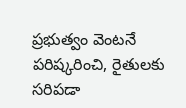ప్రభుత్వం వెంటనే పరిష్కరించి, రైతులకు సరిపడా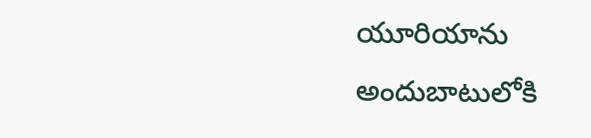యూరియాను అందుబాటులోకి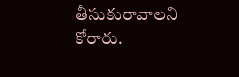తీసుకురావాలని కోరారు.